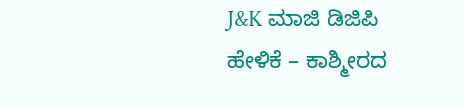J&K ಮಾಜಿ ಡಿಜಿಪಿ ಹೇಳಿಕೆ – ಕಾಶ್ಮೀರದ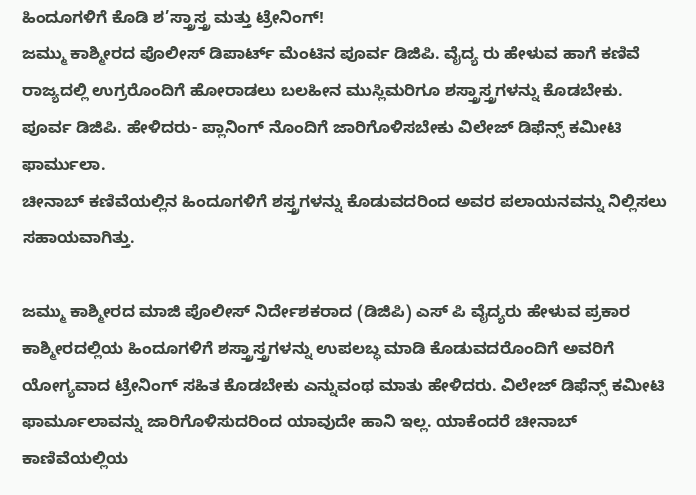ಹಿಂದೂಗಳಿಗೆ ಕೊಡಿ ಶ’ಸ್ತ್ರಾಸ್ತ್ರ ಮತ್ತು ಟ್ರೇನಿಂಗ್!
ಜಮ್ಮು ಕಾಶ್ಮೀರದ ಪೊಲೀಸ್ ಡಿಪಾರ್ಟ್ ಮೆಂಟಿನ ಪೂರ್ವ ಡಿಜಿಪಿ. ವೈದ್ಯ ರು ಹೇಳುವ ಹಾಗೆ ಕಣಿವೆ ರಾಜ್ಯದಲ್ಲಿ ಉಗ್ರರೊಂದಿಗೆ ಹೋರಾಡಲು ಬಲಹೀನ ಮುಸ್ಲಿಮರಿಗೂ ಶಸ್ತ್ರಾಸ್ತ್ರಗಳನ್ನು ಕೊಡಬೇಕು.
ಪೂರ್ವ ಡಿಜಿಪಿ. ಹೇಳಿದರು- ಪ್ಲಾನಿಂಗ್ ನೊಂದಿಗೆ ಜಾರಿಗೊಳಿಸಬೇಕು ವಿಲೇಜ್ ಡಿಫೆನ್ಸ್ ಕಮೀಟಿ ಫಾರ್ಮುಲಾ.
ಚೀನಾಬ್ ಕಣಿವೆಯಲ್ಲಿನ ಹಿಂದೂಗಳಿಗೆ ಶಸ್ತ್ರಗಳನ್ನು ಕೊಡುವದರಿಂದ ಅವರ ಪಲಾಯನವನ್ನು ನಿಲ್ಲಿಸಲು ಸಹಾಯವಾಗಿತ್ತು.

ಜಮ್ಮು ಕಾಶ್ಮೀರದ ಮಾಜಿ ಪೊಲೀಸ್ ನಿರ್ದೇಶಕರಾದ (ಡಿಜಿಪಿ) ಎಸ್ ಪಿ ವೈದ್ಯರು ಹೇಳುವ ಪ್ರಕಾರ ಕಾಶ್ಮೀರದಲ್ಲಿಯ ಹಿಂದೂಗಳಿಗೆ ಶಸ್ತ್ರಾಸ್ತ್ರಗಳನ್ನು ಉಪಲಬ್ಧ ಮಾಡಿ ಕೊಡುವದರೊಂದಿಗೆ ಅವರಿಗೆ ಯೋಗ್ಯವಾದ ಟ್ರೇನಿಂಗ್ ಸಹಿತ ಕೊಡಬೇಕು ಎನ್ನುವಂಥ ಮಾತು ಹೇಳಿದರು. ವಿಲೇಜ್ ಡಿಫೆನ್ಸ್ ಕಮೀಟಿ ಫಾರ್ಮೂಲಾವನ್ನು ಜಾರಿಗೊಳಿಸುದರಿಂದ ಯಾವುದೇ ಹಾನಿ ಇಲ್ಲ. ಯಾಕೆಂದರೆ ಚೀನಾಬ್ ಕಾಣಿವೆಯಲ್ಲಿಯ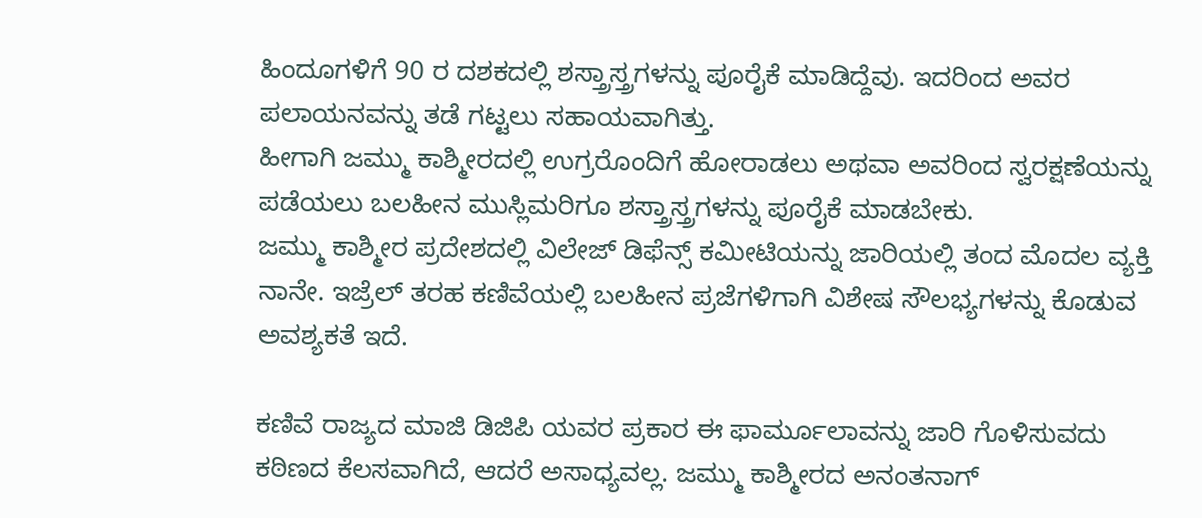ಹಿಂದೂಗಳಿಗೆ 90 ರ ದಶಕದಲ್ಲಿ ಶಸ್ತ್ರಾಸ್ತ್ರಗಳನ್ನು ಪೂರೈಕೆ ಮಾಡಿದ್ದೆವು. ಇದರಿಂದ ಅವರ ಪಲಾಯನವನ್ನು ತಡೆ ಗಟ್ಟಲು ಸಹಾಯವಾಗಿತ್ತು.
ಹೀಗಾಗಿ ಜಮ್ಮು ಕಾಶ್ಮೀರದಲ್ಲಿ ಉಗ್ರರೊಂದಿಗೆ ಹೋರಾಡಲು ಅಥವಾ ಅವರಿಂದ ಸ್ವರಕ್ಷಣೆಯನ್ನು ಪಡೆಯಲು ಬಲಹೀನ ಮುಸ್ಲಿಮರಿಗೂ ಶಸ್ತ್ರಾಸ್ತ್ರಗಳನ್ನು ಪೂರೈಕೆ ಮಾಡಬೇಕು.
ಜಮ್ಮು ಕಾಶ್ಮೀರ ಪ್ರದೇಶದಲ್ಲಿ ವಿಲೇಜ್ ಡಿಫೆನ್ಸ್ ಕಮೀಟಿಯನ್ನು ಜಾರಿಯಲ್ಲಿ ತಂದ ಮೊದಲ ವ್ಯಕ್ತಿ ನಾನೇ. ಇಜ್ರೆಲ್ ತರಹ ಕಣಿವೆಯಲ್ಲಿ ಬಲಹೀನ ಪ್ರಜೆಗಳಿಗಾಗಿ ವಿಶೇಷ ಸೌಲಭ್ಯಗಳನ್ನು ಕೊಡುವ ಅವಶ್ಯಕತೆ ಇದೆ.

ಕಣಿವೆ ರಾಜ್ಯದ ಮಾಜಿ ಡಿಜಿಪಿ ಯವರ ಪ್ರಕಾರ ಈ ಫಾರ್ಮೂಲಾವನ್ನು ಜಾರಿ ಗೊಳಿಸುವದು ಕಠಿಣದ ಕೆಲಸವಾಗಿದೆ, ಆದರೆ ಅಸಾಧ್ಯವಲ್ಲ. ಜಮ್ಮು ಕಾಶ್ಮೀರದ ಅನಂತನಾಗ್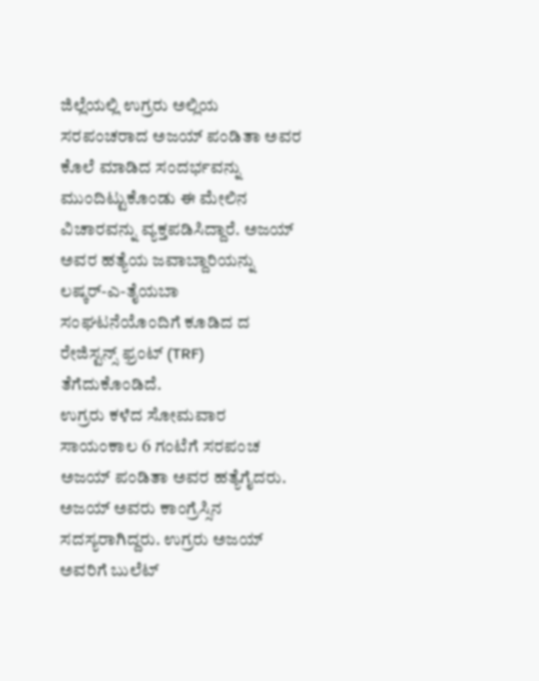ಜಿಲ್ಲೆಯಲ್ಲಿ ಉಗ್ರರು ಅಲ್ಲಿಯ ಸರಪಂಚರಾದ ಅಜಯ್ ಪಂಡಿತಾ ಅವರ ಕೊಲೆ ಮಾಡಿದ ಸಂದರ್ಭವನ್ನು ಮುಂದಿಟ್ಟುಕೊಂಡು ಈ ಮೇಲಿನ ವಿಚಾರವನ್ನು ವ್ಯಕ್ತಪಡಿಸಿದ್ದಾರೆ. ಅಜಯ್ ಅವರ ಹತ್ಯೆಯ ಜವಾಬ್ದಾರಿಯನ್ನು ಲಷ್ಕರ್-ಎ-ತೈಯಬಾ ಸಂಘಟನೆಯೊಂದಿಗೆ ಕೂಡಿದ ದ ರೇಜಿಸ್ಟನ್ಸ್ ಫ್ರಂಟ್ (TRF) ತೆಗೆದುಕೊಂಡಿದೆ.
ಉಗ್ರರು ಕಳೆದ ಸೋಮವಾರ ಸಾಯಂಕಾಲ 6 ಗಂಟೆಗೆ ಸರಪಂಚ ಅಜಯ್ ಪಂಡಿತಾ ಅವರ ಹತ್ಯೆಗೈದರು. ಅಜಯ್ ಅವರು ಕಾಂಗ್ರೆಸ್ಸಿನ ಸದಸ್ಯರಾಗಿದ್ದರು. ಉಗ್ರರು ಅಜಯ್ ಅವರಿಗೆ ಬುಲೆಟ್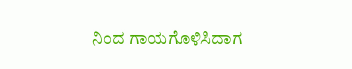ನಿಂದ ಗಾಯಗೊಳಿಸಿದಾಗ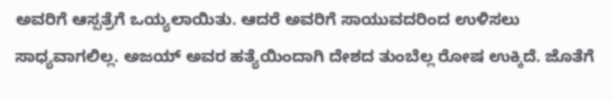ಅವರಿಗೆ ಆಸ್ಪತ್ರೆಗೆ ಒಯ್ಯಲಾಯಿತು. ಆದರೆ ಅವರಿಗೆ ಸಾಯುವದರಿಂದ ಉಳಿಸಲು ಸಾಧ್ಯವಾಗಲಿಲ್ಲ. ಅಜಯ್ ಅವರ ಹತ್ಯೆಯಿಂದಾಗಿ ದೇಶದ ತುಂಬೆಲ್ಲ ರೋಷ ಉಕ್ಕಿದೆ. ಜೊತೆಗೆ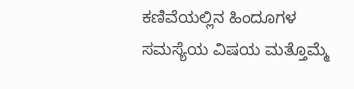ಕಣಿವೆಯಲ್ಲಿನ ಹಿಂದೂಗಳ ಸಮಸ್ಯೆಯ ವಿಷಯ ಮತ್ತೊಮ್ಮೆ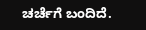ಚರ್ಚೆಗೆ ಬಂದಿದೆ.